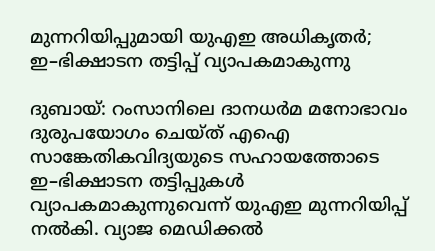മുന്നറിയിപ്പുമായി യുഎഇ അധികൃതർ; ഇ–ഭിക്ഷാടന തട്ടിപ്പ് വ്യാപകമാകുന്നു

ദുബായ്: റംസാനിലെ ദാനധർമ മനോഭാവം ദുരുപയോഗം ചെയ്ത് എഐ സാങ്കേതികവിദ്യയുടെ സഹായത്തോടെ ഇ–ഭിക്ഷാടന തട്ടിപ്പുകൾ വ്യാപകമാകുന്നുവെന്ന് യുഎഇ മുന്നറിയിപ്പ് നൽകി. വ്യാജ മെഡിക്കൽ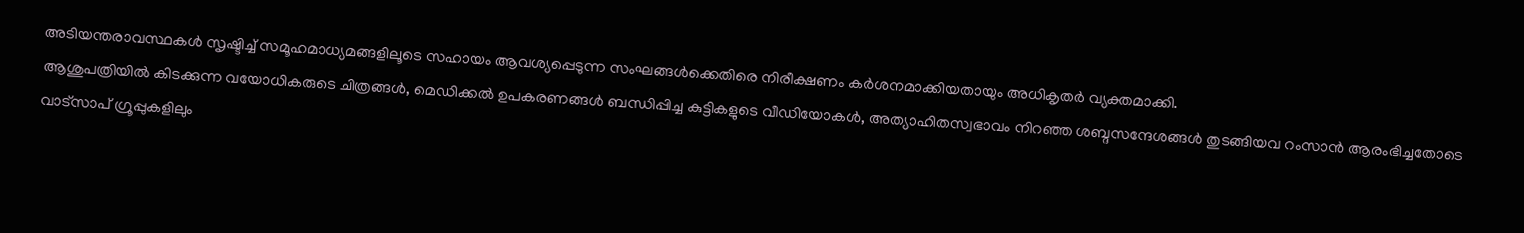അടിയന്തരാവസ്ഥകൾ സൃഷ്ടിച്ച് സമൂഹമാധ്യമങ്ങളിലൂടെ സഹായം ആവശ്യപ്പെടുന്ന സംഘങ്ങൾക്കെതിരെ നിരീക്ഷണം കർശനമാക്കിയതായും അധികൃതർ വ്യക്തമാക്കി.
ആശുപത്രിയിൽ കിടക്കുന്ന വയോധികരുടെ ചിത്രങ്ങൾ, മെഡിക്കൽ ഉപകരണങ്ങൾ ബന്ധിപ്പിച്ച കുട്ടികളുടെ വീഡിയോകൾ, അത്യാഹിതസ്വഭാവം നിറഞ്ഞ ശബ്ദസന്ദേശങ്ങൾ തുടങ്ങിയവ റംസാൻ ആരംഭിച്ചതോടെ വാട്സാപ് ഗ്രൂപ്പുകളിലും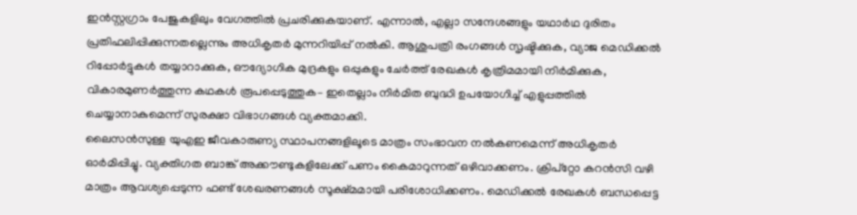ഇൻസ്റ്റഗ്രാം പേജുകളിലും വേഗത്തിൽ പ്രചരിക്കുകയാണ്. എന്നാൽ, എല്ലാ സന്ദേശങ്ങളും യഥാർഥ ദുരിതം പ്രതിഫലിപ്പിക്കുന്നതല്ലെന്നും അധികൃതർ മുന്നറിയിപ്പ് നൽകി. ആശുപത്രി രംഗങ്ങൾ സൃഷ്ടിക്കുക, വ്യാജ മെഡിക്കൽ റിപ്പോർട്ടുകൾ തയ്യാറാക്കുക, ഔദ്യോഗിക മുദ്രകളും ഒപ്പുകളും ചേർത്ത് രേഖകൾ കൃത്രിമമായി നിർമിക്കുക, വികാരമുണർത്തുന്ന കഥകൾ രൂപപ്പെടുത്തുക– ഇതെല്ലാം നിർമിത ബുദ്ധി ഉപയോഗിച്ച് എളുപ്പത്തിൽ ചെയ്യാനാകുമെന്ന് സുരക്ഷാ വിഭാഗങ്ങൾ വ്യക്തമാക്കി.
ലൈസൻസുള്ള യുഎഇ ജീവകാരുണ്യ സ്ഥാപനങ്ങളിലൂടെ മാത്രം സംഭാവന നൽകണമെന്ന് അധികൃതർ ഓർമിപ്പിച്ചു. വ്യക്തിഗത ബാങ്ക് അക്കൗണ്ടുകളിലേക്ക് പണം കൈമാറുന്നത് ഒഴിവാക്കണം. ക്രിപ്റ്റോ കറൻസി വഴി മാത്രം ആവശ്യപ്പെടുന്ന ഫണ്ട് ശേഖരണങ്ങൾ സൂക്ഷ്മമായി പരിശോധിക്കണം. മെഡിക്കൽ രേഖകൾ ബന്ധപ്പെട്ട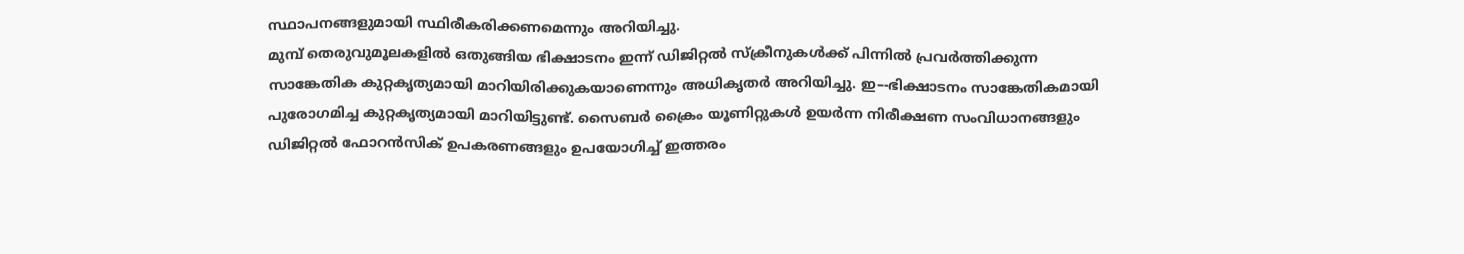സ്ഥാപനങ്ങളുമായി സ്ഥിരീകരിക്കണമെന്നും അറിയിച്ചു.
മുമ്പ് തെരുവുമൂലകളിൽ ഒതുങ്ങിയ ഭിക്ഷാടനം ഇന്ന് ഡിജിറ്റൽ സ്ക്രീനുകൾക്ക് പിന്നിൽ പ്രവർത്തിക്കുന്ന സാങ്കേതിക കുറ്റകൃത്യമായി മാറിയിരിക്കുകയാണെന്നും അധികൃതർ അറിയിച്ചു. ഇ–-ഭിക്ഷാടനം സാങ്കേതികമായി പുരോഗമിച്ച കുറ്റകൃത്യമായി മാറിയിട്ടുണ്ട്. സൈബർ ക്രൈം യൂണിറ്റുകൾ ഉയർന്ന നിരീക്ഷണ സംവിധാനങ്ങളും ഡിജിറ്റൽ ഫോറൻസിക് ഉപകരണങ്ങളും ഉപയോഗിച്ച് ഇത്തരം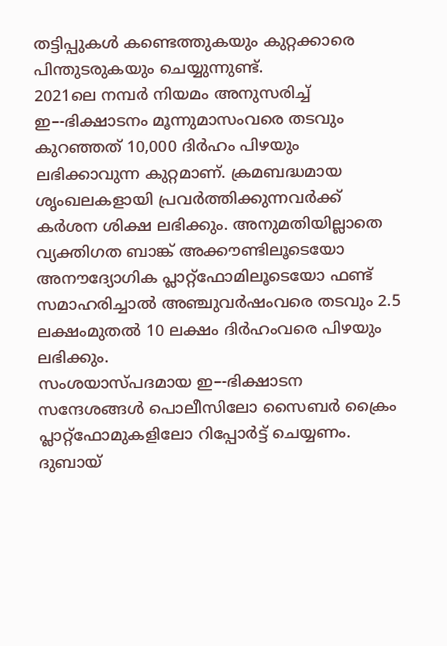തട്ടിപ്പുകൾ കണ്ടെത്തുകയും കുറ്റക്കാരെ പിന്തുടരുകയും ചെയ്യുന്നുണ്ട്.
2021ലെ നമ്പർ നിയമം അനുസരിച്ച് ഇ–-ഭിക്ഷാടനം മൂന്നുമാസംവരെ തടവും കുറഞ്ഞത് 10,000 ദിർഹം പിഴയും ലഭിക്കാവുന്ന കുറ്റമാണ്. ക്രമബദ്ധമായ ശൃംഖലകളായി പ്രവർത്തിക്കുന്നവർക്ക് കർശന ശിക്ഷ ലഭിക്കും. അനുമതിയില്ലാതെ വ്യക്തിഗത ബാങ്ക് അക്കൗണ്ടിലൂടെയോ അനൗദ്യോഗിക പ്ലാറ്റ്ഫോമിലൂടെയോ ഫണ്ട് സമാഹരിച്ചാൽ അഞ്ചുവർഷംവരെ തടവും 2.5 ലക്ഷംമുതൽ 10 ലക്ഷം ദിർഹംവരെ പിഴയും ലഭിക്കും.
സംശയാസ്പദമായ ഇ–-ഭിക്ഷാടന സന്ദേശങ്ങൾ പൊലീസിലോ സൈബർ ക്രൈം പ്ലാറ്റ്ഫോമുകളിലോ റിപ്പോർട്ട് ചെയ്യണം. ദുബായ്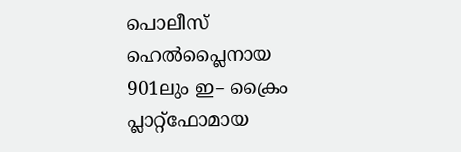പൊലീസ് ഹെൽപ്ലൈനായ 901ലും ഇ– ക്രൈം പ്ലാറ്റ്ഫോമായ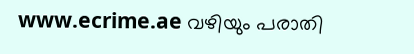www.ecrime.ae വഴിയും പരാതി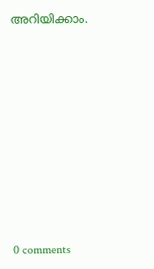അറിയിക്കാം.











0 comments